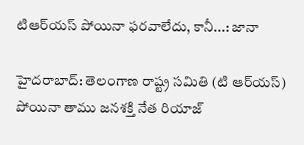టిఆర్‌యస్‌ పోయినా ఫరవాలేదు, కానీ...: జానా

హైదరాబాద్‌: తెలంగాణ రాష్ట్ర సమితి (టి ఆర్‌యస్‌) పోయినా తాము జనశక్తి నేత రియాజ్‌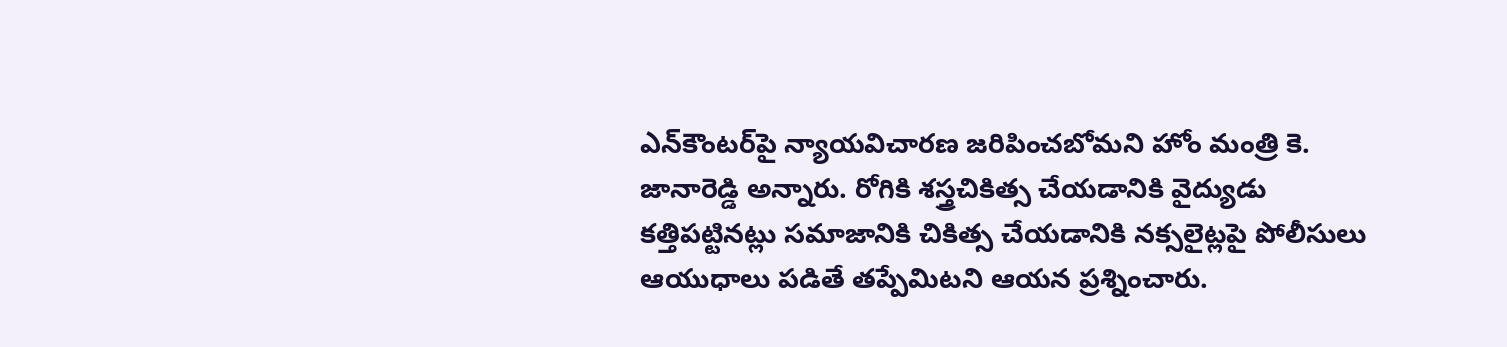ఎన్‌కౌంటర్‌పై న్యాయవిచారణ జరిపించబోమని హోం మంత్రి కె. జానారెడ్డి అన్నారు. రోగికి శస్త్రచికిత్స చేయడానికి వైద్యుడు కత్తిపట్టినట్లు సమాజానికి చికిత్స చేయడానికి నక్సలైట్లపై పోలీసులు ఆయుధాలు పడితే తప్పేమిటని ఆయన ప్రశ్నించారు.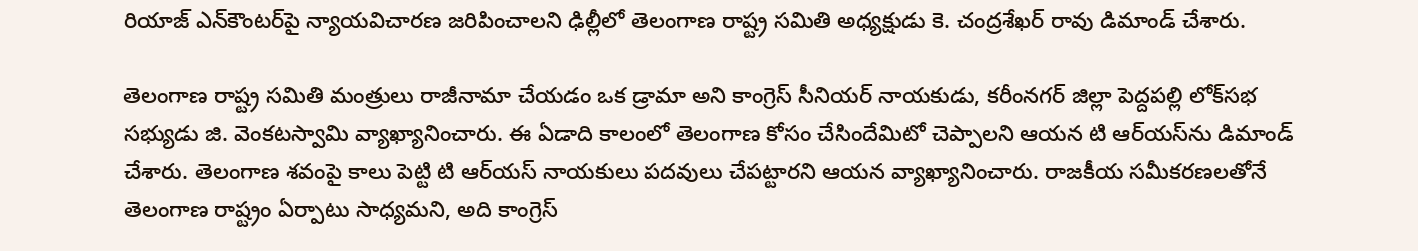రియాజ్‌ ఎన్‌కౌంటర్‌పై న్యాయవిచారణ జరిపించాలని ఢిల్లీలో తెలంగాణ రాష్ట్ర సమితి అధ్యక్షుడు కె. చంద్రశేఖర్‌ రావు డిమాండ్‌ చేశారు.

తెలంగాణ రాష్ట్ర సమితి మంత్రులు రాజీనామా చేయడం ఒక డ్రామా అని కాంగ్రెస్‌ సీనియర్‌ నాయకుడు, కరీంనగర్‌ జిల్లా పెద్దపల్లి లోక్‌సభ సభ్యుడు జి. వెంకటస్వామి వ్యాఖ్యానించారు. ఈ ఏడాది కాలంలో తెలంగాణ కోసం చేసిందేమిటో చెప్పాలని ఆయన టి ఆర్‌యస్‌ను డిమాండ్‌ చేశారు. తెలంగాణ శవంపై కాలు పెట్టి టి ఆర్‌యస్‌ నాయకులు పదవులు చేపట్టారని ఆయన వ్యాఖ్యానించారు. రాజకీయ సమీకరణలతోనే తెలంగాణ రాష్ట్రం ఏర్పాటు సాధ్యమని, అది కాంగ్రెస్‌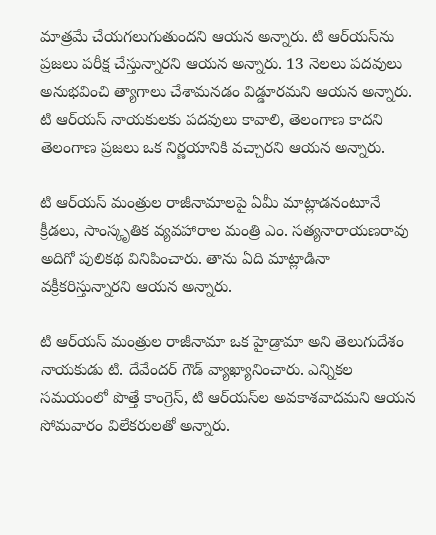మాత్రమే చేయగలుగుతుందని ఆయన అన్నారు. టి ఆర్‌యస్‌ను ప్రజలు పరీక్ష చేస్తున్నారని ఆయన అన్నారు. 13 నెలలు పదవులు అనుభవించి త్యాగాలు చేశామనడం విడ్డూరమని ఆయన అన్నారు. టి ఆర్‌యస్‌ నాయకులకు పదవులు కావాలి, తెలంగాణ కాదని తెలంగాణ ప్రజలు ఒక నిర్ణయానికి వచ్చారని ఆయన అన్నారు.

టి ఆర్‌యస్‌ మంత్రుల రాజీనామాలపై ఏమీ మాట్లాడనంటూనే క్రీడలు, సాంస్కృతిక వ్యవహారాల మంత్రి ఎం. సత్యనారాయణరావు అదిగో పులికథ వినిపించారు. తాను ఏది మాట్లాడినా వక్రీకరిస్తున్నారని ఆయన అన్నారు.

టి ఆర్‌యస్‌ మంత్రుల రాజీనామా ఒక హైడ్రామా అని తెలుగుదేశం నాయకుడు టి. దేవేందర్‌ గౌడ్‌ వ్యాఖ్యానించారు. ఎన్నికల సమయంలో పొత్తే కాంగ్రెస్‌, టి ఆర్‌యస్‌ల అవకాశవాదమని ఆయన సోమవారం విలేకరులతో అన్నారు.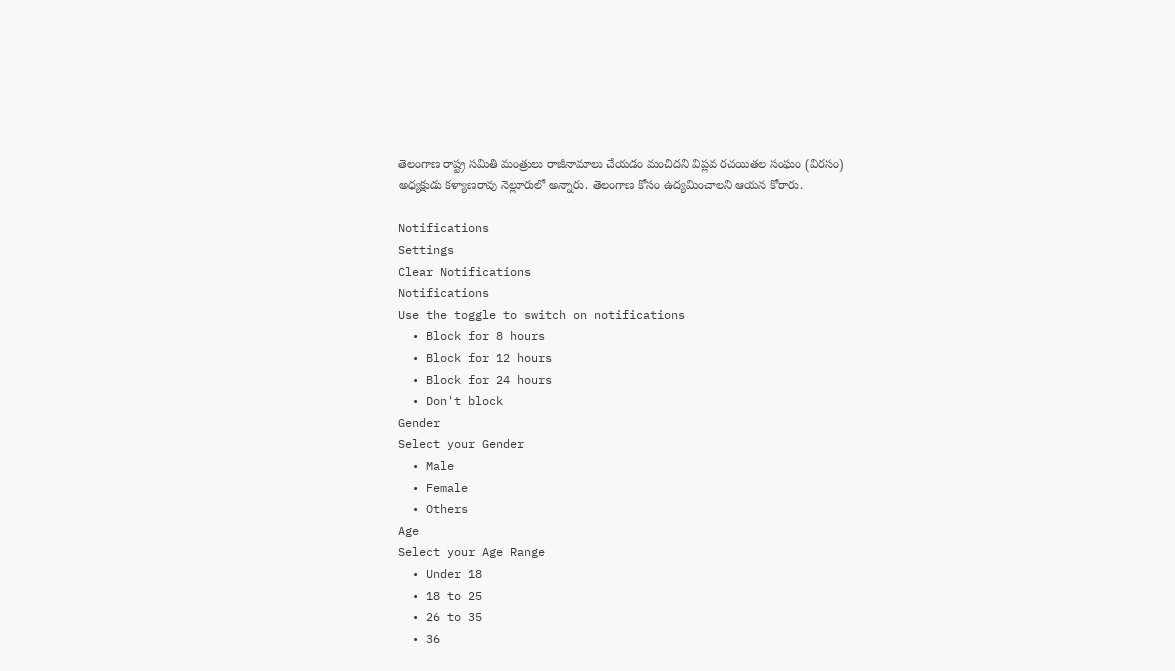తెలంగాణ రాష్ట్ర సమితి మంత్రులు రాజీనామాలు చేయడం మంచిదని విప్లవ రచయితల సంఘం (విరసం) అధ్యక్షుడు కళ్యాణరావు నెల్లూరులో అన్నారు. తెలంగాణ కోసం ఉద్యమించాలని ఆయన కోరారు.

Notifications
Settings
Clear Notifications
Notifications
Use the toggle to switch on notifications
  • Block for 8 hours
  • Block for 12 hours
  • Block for 24 hours
  • Don't block
Gender
Select your Gender
  • Male
  • Female
  • Others
Age
Select your Age Range
  • Under 18
  • 18 to 25
  • 26 to 35
  • 36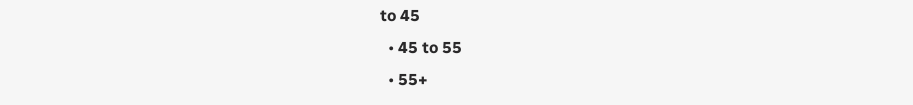to 45
  • 45 to 55
  • 55+